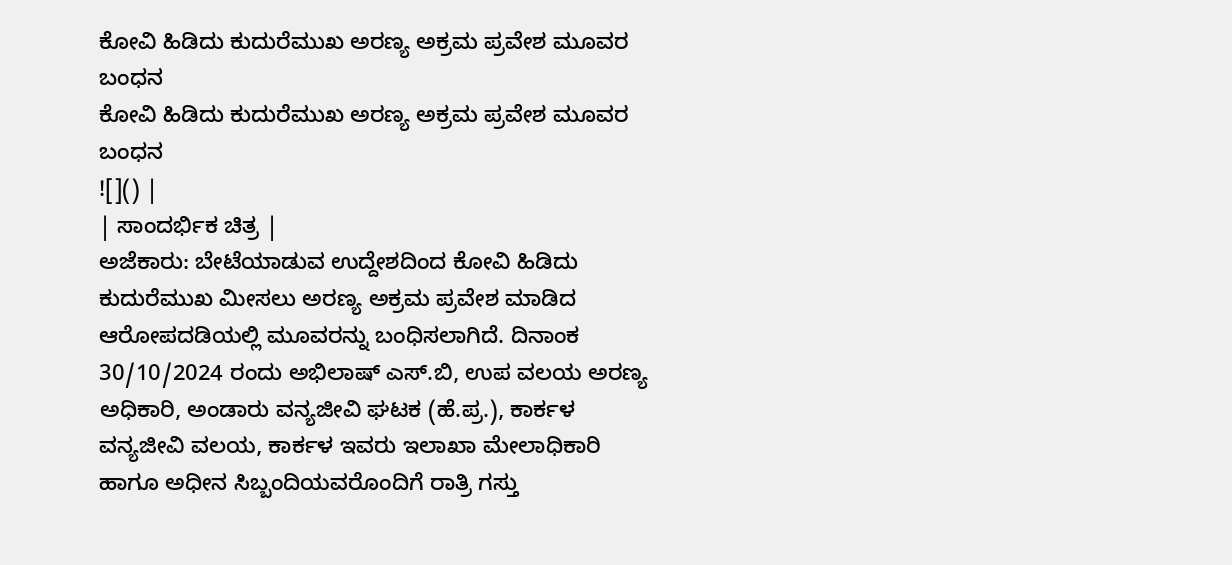ಕೋವಿ ಹಿಡಿದು ಕುದುರೆಮುಖ ಅರಣ್ಯ ಅಕ್ರಮ ಪ್ರವೇಶ ಮೂವರ ಬಂಧನ
ಕೋವಿ ಹಿಡಿದು ಕುದುರೆಮುಖ ಅರಣ್ಯ ಅಕ್ರಮ ಪ್ರವೇಶ ಮೂವರ ಬಂಧನ
![]() |
| ಸಾಂದರ್ಭಿಕ ಚಿತ್ರ |
ಅಜೆಕಾರು: ಬೇಟೆಯಾಡುವ ಉದ್ದೇಶದಿಂದ ಕೋವಿ ಹಿಡಿದು ಕುದುರೆಮುಖ ಮೀಸಲು ಅರಣ್ಯ ಅಕ್ರಮ ಪ್ರವೇಶ ಮಾಡಿದ ಆರೋಪದಡಿಯಲ್ಲಿ ಮೂವರನ್ನು ಬಂಧಿಸಲಾಗಿದೆ. ದಿನಾಂಕ 30/10/2024 ರಂದು ಅಭಿಲಾಷ್ ಎಸ್.ಬಿ, ಉಪ ವಲಯ ಅರಣ್ಯ ಅಧಿಕಾರಿ, ಅಂಡಾರು ವನ್ಯಜೀವಿ ಘಟಕ (ಹೆ.ಪ್ರ.), ಕಾರ್ಕಳ ವನ್ಯಜೀವಿ ವಲಯ, ಕಾರ್ಕಳ ಇವರು ಇಲಾಖಾ ಮೇಲಾಧಿಕಾರಿ ಹಾಗೂ ಅಧೀನ ಸಿಬ್ಬಂದಿಯವರೊಂದಿಗೆ ರಾತ್ರಿ ಗಸ್ತು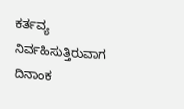ಕರ್ತವ್ಯ ನಿರ್ವಹಿಸುತ್ತಿರುವಾಗ ದಿನಾಂಕ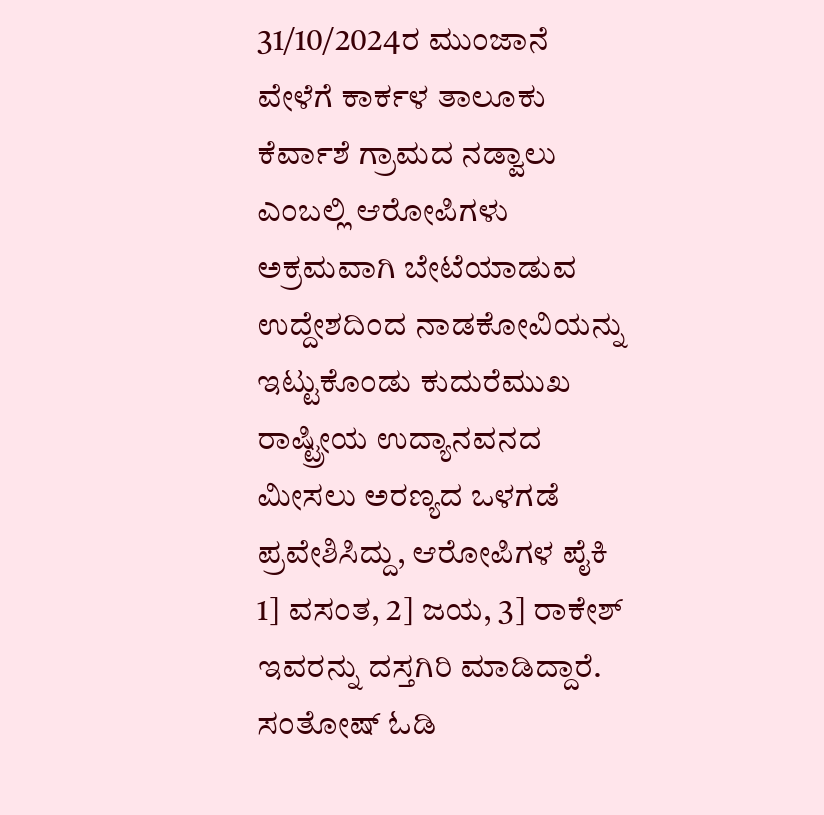31/10/2024ರ ಮುಂಜಾನೆ ವೇಳೆಗೆ ಕಾರ್ಕಳ ತಾಲೂಕು ಕೆರ್ವಾಶೆ ಗ್ರಾಮದ ನಡ್ವಾಲು ಎಂಬಲ್ಲಿ ಆರೋಪಿಗಳು ಅಕ್ರಮವಾಗಿ ಬೇಟೆಯಾಡುವ ಉದ್ದೇಶದಿಂದ ನಾಡಕೋವಿಯನ್ನು ಇಟ್ಟುಕೊಂಡು ಕುದುರೆಮುಖ ರಾಷ್ಟ್ರೀಯ ಉದ್ಯಾನವನದ ಮೀಸಲು ಅರಣ್ಯದ ಒಳಗಡೆ ಪ್ರವೇಶಿಸಿದ್ದು, ಆರೋಪಿಗಳ ಪೈಕಿ 1] ವಸಂತ, 2] ಜಯ, 3] ರಾಕೇಶ್ ಇವರನ್ನು ದಸ್ತಗಿರಿ ಮಾಡಿದ್ದಾರೆ. ಸಂತೋಷ್ ಓಡಿ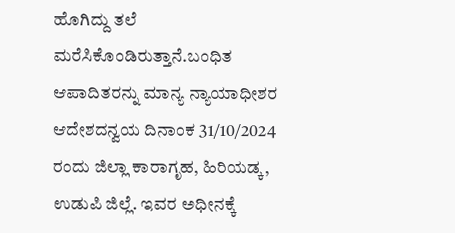ಹೊಗಿದ್ದು ತಲೆ ಮರೆಸಿಕೊಂಡಿರುತ್ತಾನೆ.ಬಂಧಿತ ಆಪಾದಿತರನ್ನು ಮಾನ್ಯ ನ್ಯಾಯಾಧೀಶರ ಆದೇಶದನ್ವಯ ದಿನಾಂಕ 31/10/2024 ರಂದು ಜಿಲ್ಲಾ ಕಾರಾಗೃಹ, ಹಿರಿಯಡ್ಕ, ಉಡುಪಿ ಜಿಲ್ಲೆ. ಇವರ ಅಧೀನಕ್ಕೆ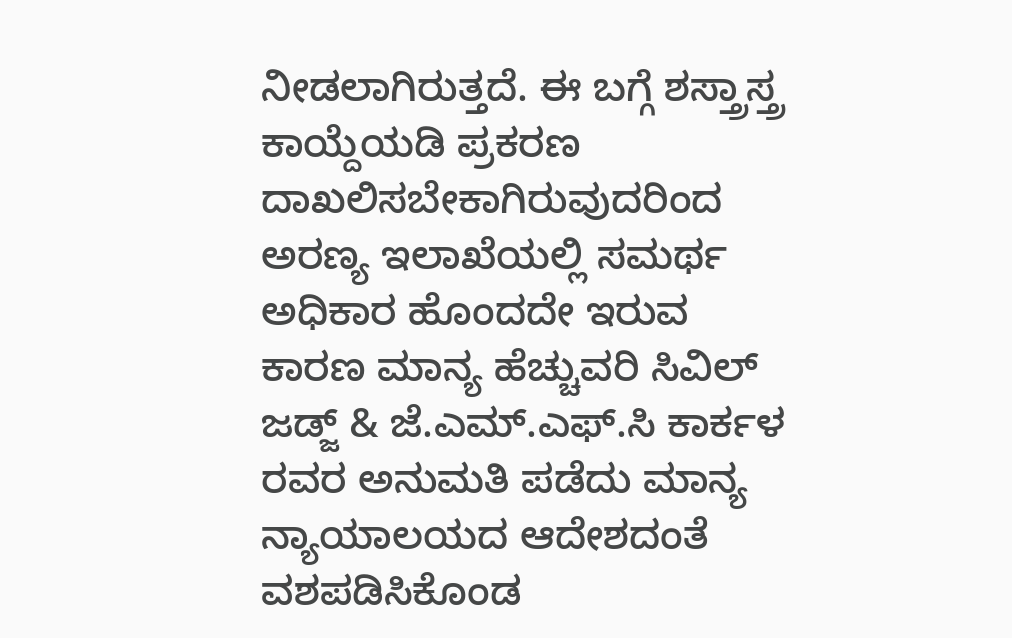ನೀಡಲಾಗಿರುತ್ತದೆ. ಈ ಬಗ್ಗೆ ಶಸ್ತ್ರಾಸ್ತ್ರ ಕಾಯ್ದೆಯಡಿ ಪ್ರಕರಣ ದಾಖಲಿಸಬೇಕಾಗಿರುವುದರಿಂದ ಅರಣ್ಯ ಇಲಾಖೆಯಲ್ಲಿ ಸಮರ್ಥ ಅಧಿಕಾರ ಹೊಂದದೇ ಇರುವ ಕಾರಣ ಮಾನ್ಯ ಹೆಚ್ಚುವರಿ ಸಿವಿಲ್ ಜಡ್ಜ್ & ಜೆ.ಎಮ್.ಎಫ್.ಸಿ ಕಾರ್ಕಳ ರವರ ಅನುಮತಿ ಪಡೆದು ಮಾನ್ಯ ನ್ಯಾಯಾಲಯದ ಆದೇಶದಂತೆ ವಶಪಡಿಸಿಕೊಂಡ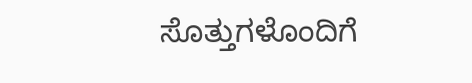ಸೊತ್ತುಗಳೊಂದಿಗೆ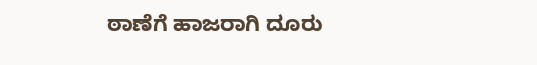ಠಾಣೆಗೆ ಹಾಜರಾಗಿ ದೂರು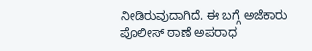ನೀಡಿರುವುದಾಗಿದೆ. ಈ ಬಗ್ಗೆ ಅಜೆಕಾರು ಪೊಲೀಸ್ ಠಾಣೆ ಅಪರಾಧ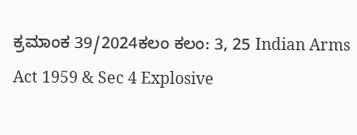ಕ್ರಮಾಂಕ 39/2024ಕಲಂ ಕಲಂ: 3, 25 Indian Arms Act 1959 & Sec 4 Explosive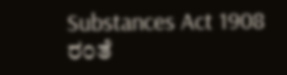Substances Act 1908 ರಂತೆ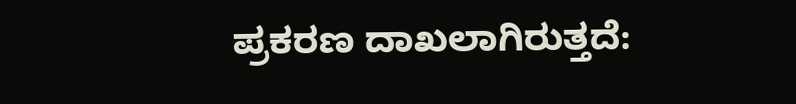ಪ್ರಕರಣ ದಾಖಲಾಗಿರುತ್ತದೆ: